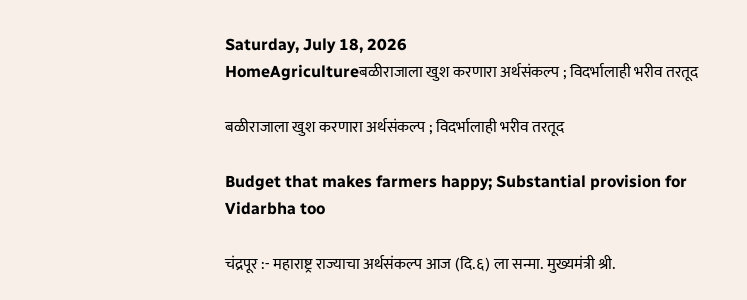Saturday, July 18, 2026
HomeAgricultureबळीराजाला खुश करणारा अर्थसंकल्प ; विदर्भालाही भरीव तरतूद

बळीराजाला खुश करणारा अर्थसंकल्प ; विदर्भालाही भरीव तरतूद

Budget that makes farmers happy; Substantial provision for Vidarbha too

चंद्रपूर :- महाराष्ट्र राज्याचा अर्थसंकल्प आज (दि.६) ला सन्मा. मुख्यमंत्री श्री.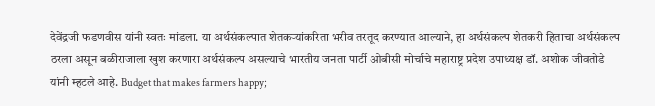देवेंद्रजी फडणवीस यांनी स्वतः मांडला. या अर्थसंकल्पात शेतकऱ्यांकरिता भरीव तरतूद करण्यात आल्याने, हा अर्थसंकल्प शेतकरी हिताचा अर्थसंकल्प ठरला असून बळीराजाला खुश करणारा अर्थसंकल्प असल्याचे भारतीय जनता पार्टी ओबीसी मोर्चाचे महाराष्ट्र प्रदेश उपाध्यक्ष डॉ. अशोक जीवतोडे यांनी म्हटले आहे. Budget that makes farmers happy;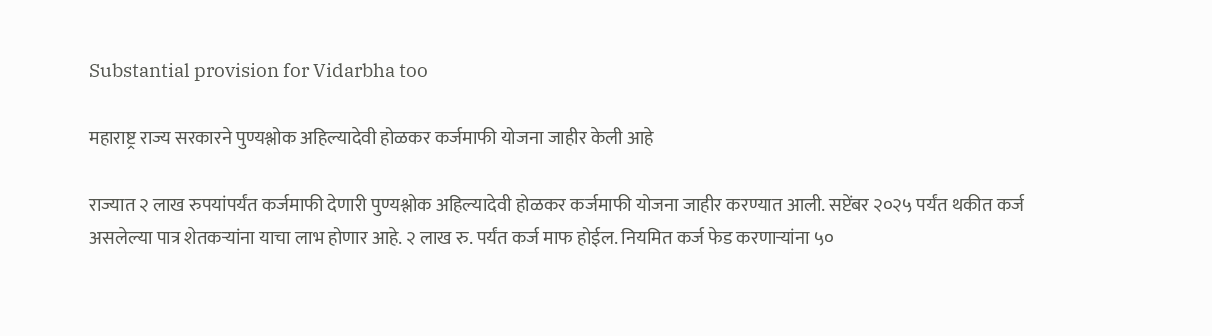Substantial provision for Vidarbha too

महाराष्ट्र राज्य सरकारने पुण्यश्लोक अहिल्यादेवी होळकर कर्जमाफी योजना जाहीर केली आहे

राज्यात २ लाख रुपयांपर्यंत कर्जमाफी देणारी पुण्यश्लोक अहिल्यादेवी होळकर कर्जमाफी योजना जाहीर करण्यात आली. सप्टेंबर २०२५ पर्यंत थकीत कर्ज असलेल्या पात्र शेतकऱ्यांना याचा लाभ होणार आहे. २ लाख रु. पर्यंत कर्ज माफ होईल. नियमित कर्ज फेड करणाऱ्यांना ५०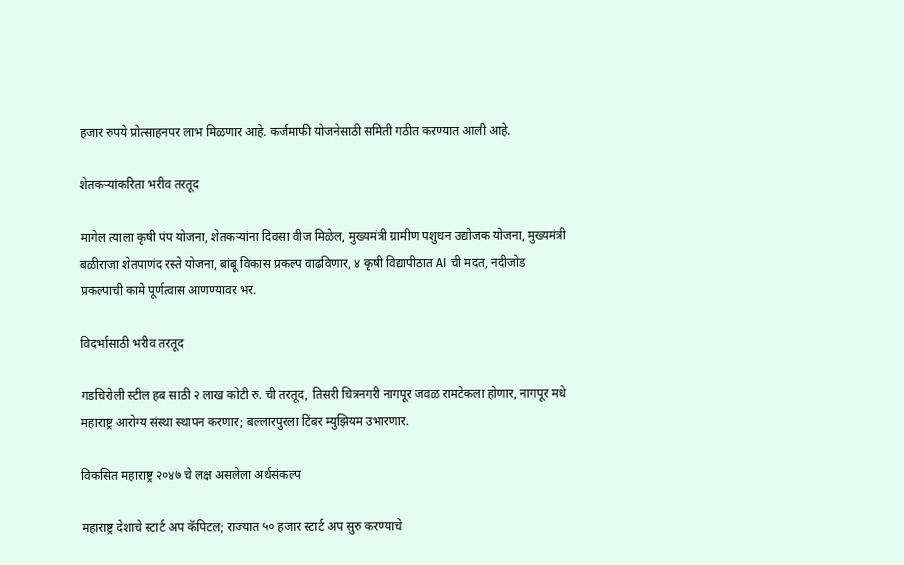हजार रुपये प्रोत्साहनपर लाभ मिळणार आहे. कर्जमाफी योजनेसाठी समिती गठीत करण्यात आली आहे.

शेतकऱ्यांकरिता भरीव तरतूद

मागेल त्याला कृषी पंप योजना, शेतकऱ्यांना दिवसा वीज मिळेल, मुख्यमंत्री ग्रामीण पशुधन उद्योजक योजना, मुख्यमंत्री बळीराजा शेतपाणंद रस्ते योजना, बांबू विकास प्रकल्प वाढविणार, ४ कृषी विद्यापीठात AI ची मदत, नदीजोड प्रकल्पाची कामे पूर्णत्वास आणण्यावर भर.

विदर्भासाठी भरीव तरतूद

गडचिरोली स्टील हब साठी २ लाख कोटी रु. ची तरतूद, तिसरी चित्रनगरी नागपूर जवळ रामटेकला होणार, नागपूर मधे महाराष्ट्र आरोग्य संस्था स्थापन करणार; बल्लारपुरला टिंबर म्युझियम उभारणार.

विकसित महाराष्ट्र २०४७ चे लक्ष असलेला अर्थसंकल्प

महाराष्ट्र देशाचे स्टार्ट अप कॅपिटल; राज्यात ५० हजार स्टार्ट अप सुरु करण्याचे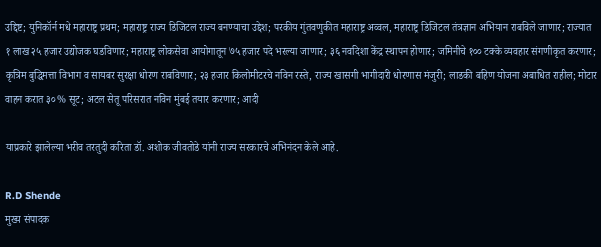उद्दिष्ट; युनिकॉर्न मधे महाराष्ट्र प्रथम; महाराष्ट्र राज्य डिजिटल राज्य बनण्याचा उद्देश; परकीय गुंतवणुकीत महाराष्ट्र अव्वल, महाराष्ट्र डिजिटल तंत्रज्ञान अभियान राबविले जाणार; राज्यात १ लाख २५ हजार उद्योजक घडविणार; महाराष्ट्र लोकसेवा आयोगातून ७५ हजार पदे भरल्या जाणार; ३६ नवदिशा केंद्र स्थापन होणार; जमिनीचे १०० टक्के व्यवहार संगणीकृत करणार; कृत्रिम बुद्धिमत्ता विभाग व सायबर सुरक्षा धोरण राबविणार; २३ हजार किलोमीटरचे नविन रस्ते, राज्य खासगी भागीदारी धोरणास मंजुरी; लाडकी बहिण योजना अबाधित राहील; मोटार वाहन करात ३०% सूट; अटल सेतू परिसरात नविन मुंबई तयार करणार; आदी

याप्रकारे झालेल्या भरीव तरतुदी करिता डॉ. अशोक जीवतोडे यांनी राज्य सरकारचे अभिनंदन केले आहे.

R.D Shende
मुख्य संपादक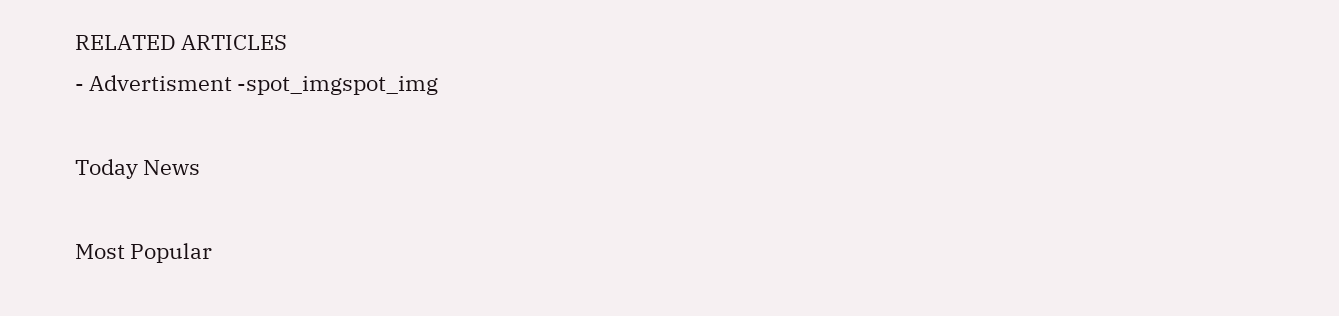RELATED ARTICLES
- Advertisment -spot_imgspot_img

Today News

Most Popular